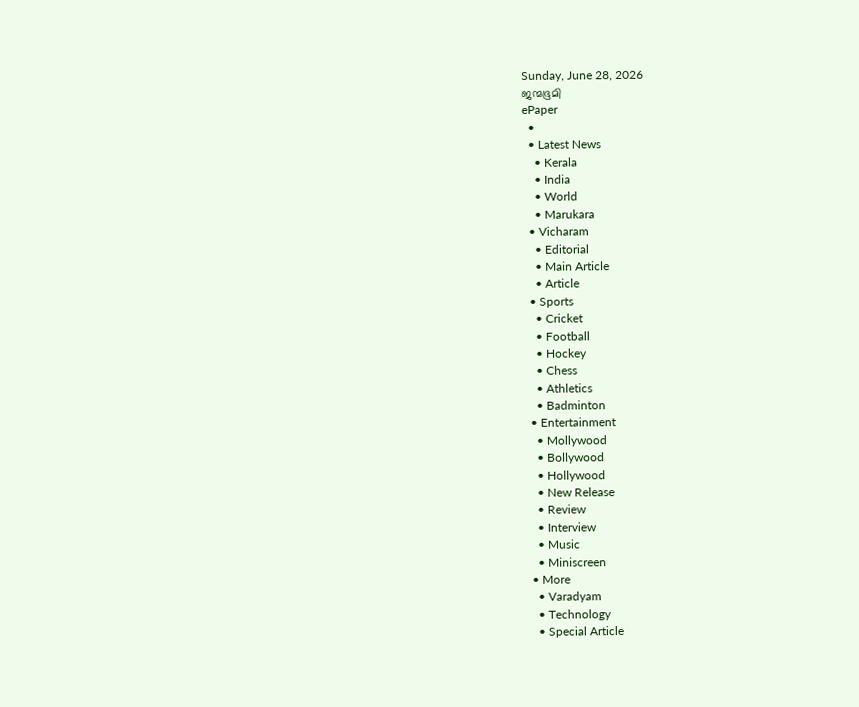Sunday, June 28, 2026
ജന്മഭൂമി
ePaper
  •
  • Latest News
    • Kerala
    • India
    • World
    • Marukara
  • Vicharam
    • Editorial
    • Main Article
    • Article
  • Sports
    • Cricket
    • Football
    • Hockey
    • Chess
    • Athletics
    • Badminton
  • Entertainment
    • Mollywood
    • Bollywood
    • Hollywood
    • New Release
    • Review
    • Interview
    • Music
    • Miniscreen
  • More
    • Varadyam
    • Technology
    • Special Article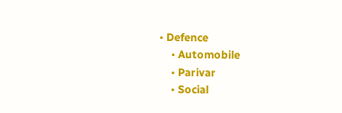• Defence
    • Automobile
    • Parivar
    • Social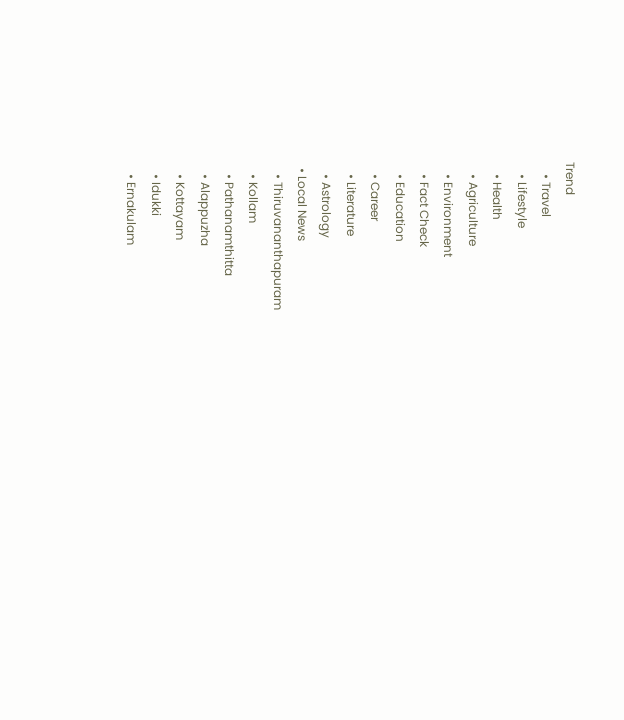Trend
    • Travel
    • Lifestyle
    • Health
    • Agriculture
    • Environment
    • Fact Check
    • Education
    • Career
    • Literature
    • Astrology
  • Local News
    • Thiruvananthapuram
    • Kollam
    • Pathanamthitta
    • Alappuzha
    • Kottayam
    • Idukki
    • Ernakulam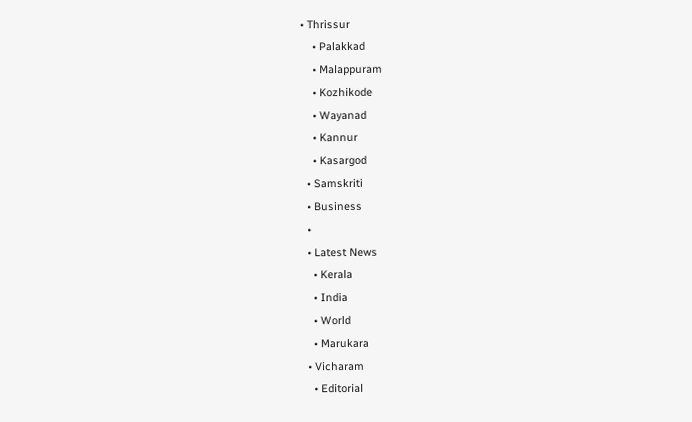• Thrissur
    • Palakkad
    • Malappuram
    • Kozhikode
    • Wayanad
    • Kannur
    • Kasargod
  • Samskriti
  • Business
  •
  • Latest News
    • Kerala
    • India
    • World
    • Marukara
  • Vicharam
    • Editorial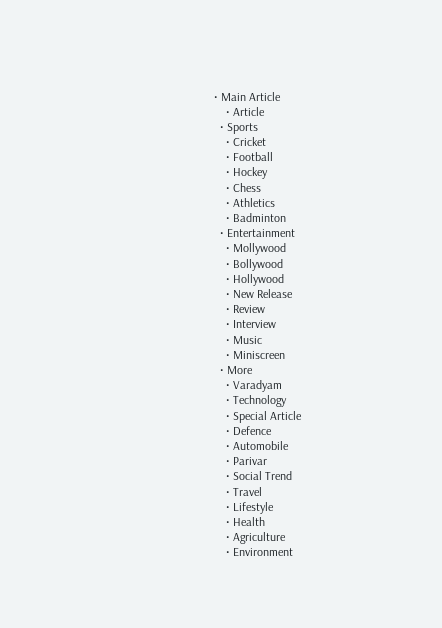• Main Article
    • Article
  • Sports
    • Cricket
    • Football
    • Hockey
    • Chess
    • Athletics
    • Badminton
  • Entertainment
    • Mollywood
    • Bollywood
    • Hollywood
    • New Release
    • Review
    • Interview
    • Music
    • Miniscreen
  • More
    • Varadyam
    • Technology
    • Special Article
    • Defence
    • Automobile
    • Parivar
    • Social Trend
    • Travel
    • Lifestyle
    • Health
    • Agriculture
    • Environment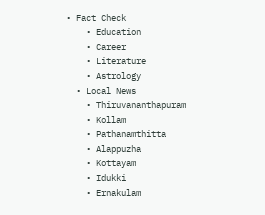• Fact Check
    • Education
    • Career
    • Literature
    • Astrology
  • Local News
    • Thiruvananthapuram
    • Kollam
    • Pathanamthitta
    • Alappuzha
    • Kottayam
    • Idukki
    • Ernakulam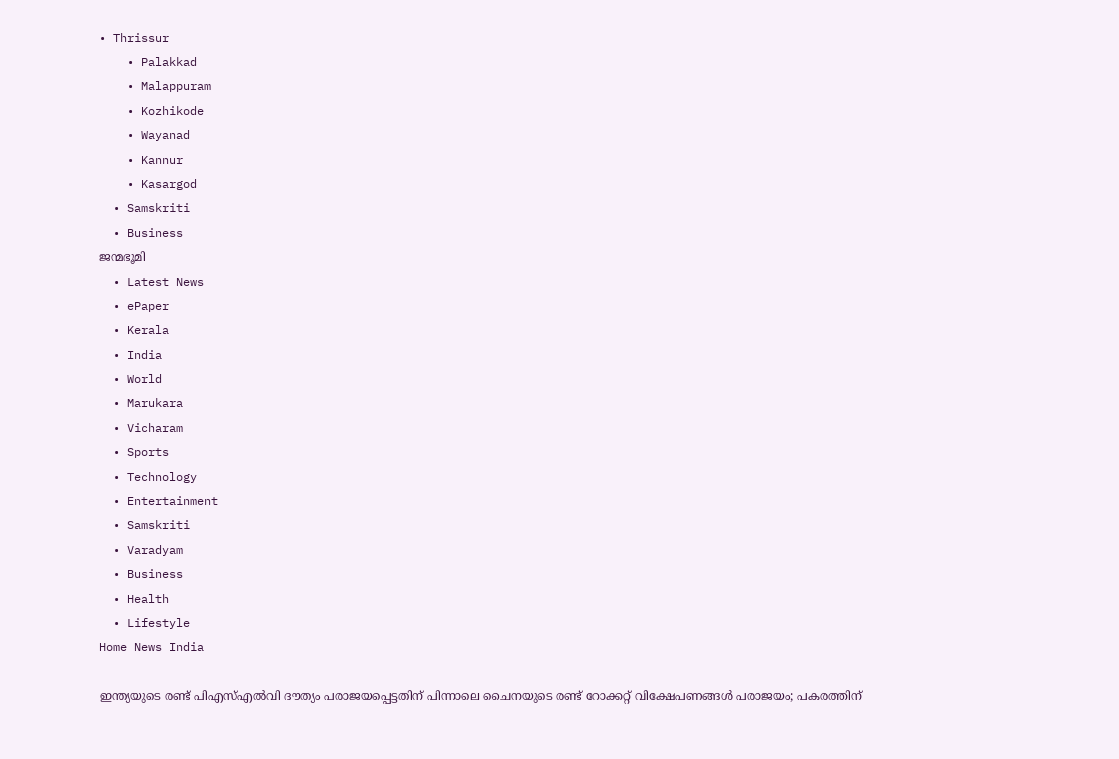• Thrissur
    • Palakkad
    • Malappuram
    • Kozhikode
    • Wayanad
    • Kannur
    • Kasargod
  • Samskriti
  • Business
ജന്മഭൂമി
  • Latest News
  • ePaper
  • Kerala
  • India
  • World
  • Marukara
  • Vicharam
  • Sports
  • Technology
  • Entertainment
  • Samskriti
  • Varadyam
  • Business
  • Health
  • Lifestyle
Home News India

ഇന്ത്യയുടെ രണ്ട് പിഎസ്എല്‍വി ദൗത്യം പരാജയപ്പെട്ടതിന് പിന്നാലെ ചൈനയുടെ രണ്ട് റോക്കറ്റ് വിക്ഷേപണങ്ങള്‍ പരാജയം; പകരത്തിന്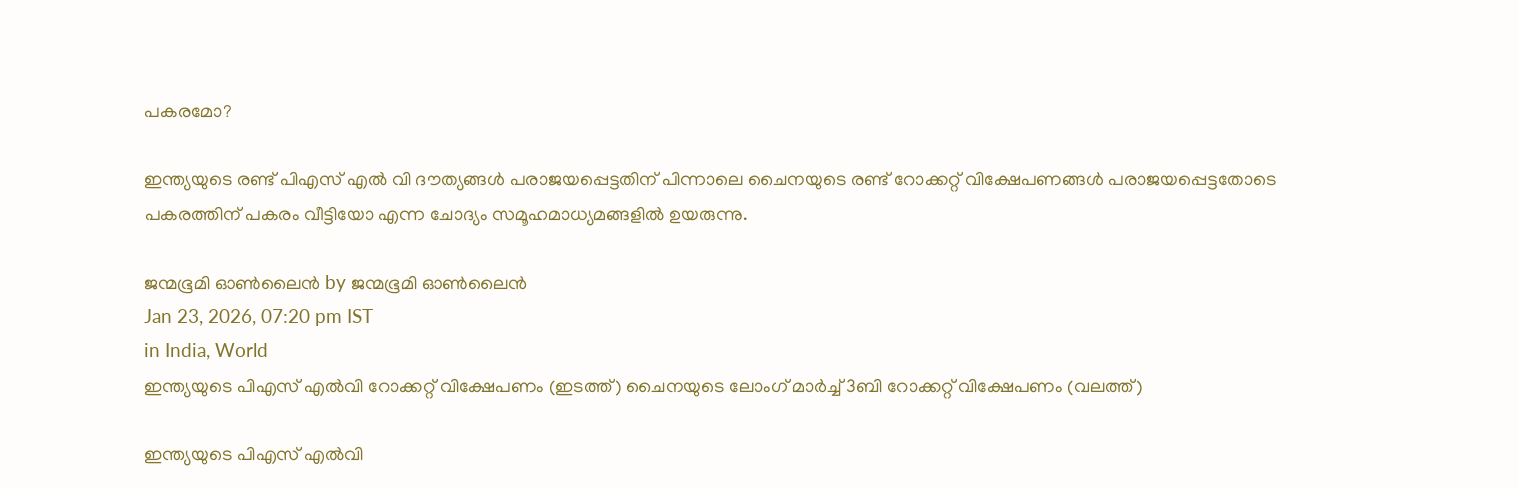പകരമോ?

ഇന്ത്യയുടെ രണ്ട് പിഎസ് എല്‍ വി ദൗത്യങ്ങള്‍ പരാജയപ്പെട്ടതിന് പിന്നാലെ ചൈനയുടെ രണ്ട് റോക്കറ്റ് വിക്ഷേപണങ്ങള്‍ പരാജയപ്പെട്ടതോടെ പകരത്തിന് പകരം വീട്ടിയോ എന്ന ചോദ്യം സമൂഹമാധ്യമങ്ങളില്‍ ഉയരുന്നു.

ജന്മഭൂമി ഓണ്‍ലൈന്‍ by ജന്മഭൂമി ഓണ്‍ലൈന്‍
Jan 23, 2026, 07:20 pm IST
in India, World
ഇന്ത്യയുടെ പിഎസ് എല്‍വി റോക്കറ്റ് വിക്ഷേപണം (ഇടത്ത്) ചൈനയുടെ ലോംഗ് മാര്‍ച്ച് 3ബി റോക്കറ്റ് വിക്ഷേപണം (വലത്ത്)

ഇന്ത്യയുടെ പിഎസ് എല്‍വി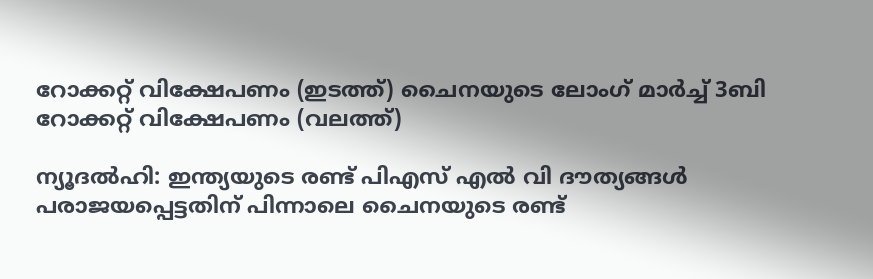റോക്കറ്റ് വിക്ഷേപണം (ഇടത്ത്) ചൈനയുടെ ലോംഗ് മാര്‍ച്ച് 3ബി റോക്കറ്റ് വിക്ഷേപണം (വലത്ത്)

ന്യൂദല്‍ഹി: ഇന്ത്യയുടെ രണ്ട് പിഎസ് എല്‍ വി ദൗത്യങ്ങള്‍ പരാജയപ്പെട്ടതിന് പിന്നാലെ ചൈനയുടെ രണ്ട്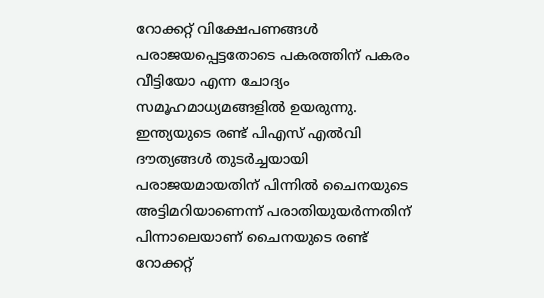റോക്കറ്റ് വിക്ഷേപണങ്ങള്‍ പരാജയപ്പെട്ടതോടെ പകരത്തിന് പകരം വീട്ടിയോ എന്ന ചോദ്യം സമൂഹമാധ്യമങ്ങളില്‍ ഉയരുന്നു. ഇന്ത്യയുടെ രണ്ട് പിഎസ് എല്‍വി ദൗത്യങ്ങള്‍ തുടര്‍ച്ചയായി പരാജയമായതിന് പിന്നില്‍ ചൈനയുടെ അട്ടിമറിയാണെന്ന് പരാതിയുയര്‍ന്നതിന് പിന്നാലെയാണ് ചൈനയുടെ രണ്ട് റോക്കറ്റ്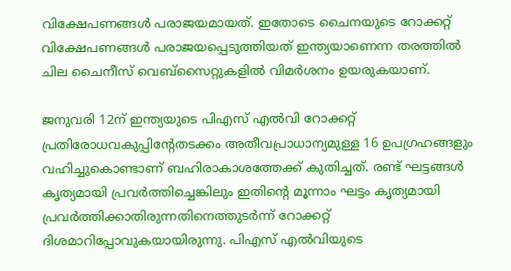വിക്ഷേപണങ്ങള്‍ പരാജയമായത്. ഇതോടെ ചൈനയുടെ റോക്കറ്റ് വിക്ഷേപണങ്ങള്‍ പരാജയപ്പെടുത്തിയത് ഇന്ത്യയാണെന്ന തരത്തില്‍ ചില ചൈനീസ് വെബ്സൈറ്റുകളില്‍ വിമര്‍ശനം ഉയരുകയാണ്.

ജനുവരി 12ന് ഇന്ത്യയുടെ പിഎസ് എല്‍വി റോക്കറ്റ് പ്രതിരോധവകുപ്പിന്‍റേതടക്കം അതീവപ്രാധാന്യമുള്ള 16 ഉപഗ്രഹങ്ങളും വഹിച്ചുകൊണ്ടാണ് ബഹിരാകാശത്തേക്ക് കുതിച്ചത്. രണ്ട് ഘട്ടങ്ങള്‍ കൃത്യമായി പ്രവര്‍ത്തിച്ചെങ്കിലും ഇതിന്റെ മൂന്നാം ഘട്ടം കൃത്യമായി പ്രവര്‍ത്തിക്കാതിരുന്നതിനെത്തുടര്‍ന്ന് റോക്കറ്റ് ദിശമാറിപ്പോവുകയായിരുന്നു. പിഎസ് എല്‍വിയുടെ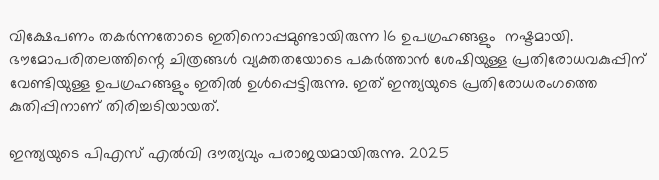വിക്ഷേപണം തകര്‍ന്നതോടെ ഇതിനൊപ്പമുണ്ടായിരുന്ന 16 ഉപഗ്രഹങ്ങളും  നഷ്ടമായി. ഭൗമോപരിതലത്തിന്റെ ചിത്രങ്ങള്‍ വ്യക്തതയോടെ പകര്‍ത്താന്‍ ശേഷിയുള്ള പ്രതിരോധവകുപ്പിന് വേണ്ടിയുള്ള ഉപഗ്രഹങ്ങളും ഇതില്‍ ഉള്‍പ്പെട്ടിരുന്നു. ഇത് ഇന്ത്യയുടെ പ്രതിരോധരംഗത്തെ കുതിപ്പിനാണ് തിരിച്ചടിയായത്.

ഇന്ത്യയുടെ പിഎസ് എല്‍വി ദൗത്യവും പരാജയമായിരുന്നു. 2025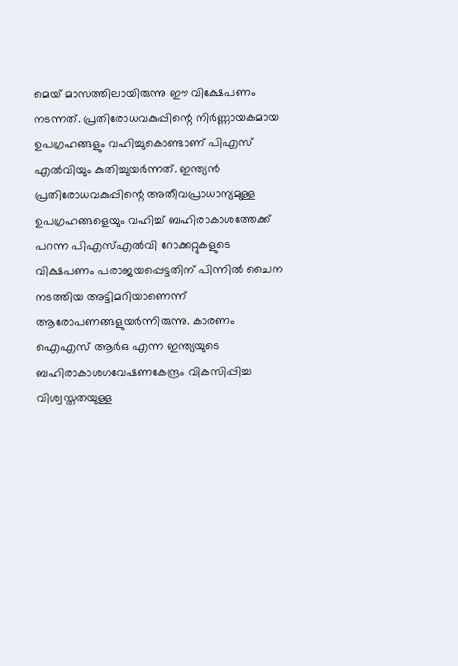മെയ് മാസത്തിലായിരുന്നു ഈ വിക്ഷേപണം നടന്നത്. പ്രതിരോധവകുപ്പിന്റെ നിര്‍ണ്ണായകമായ ഉപഗ്രഹങ്ങളും വഹിച്ചുകൊണ്ടാണ് പിഎസ് എല്‍വിയും കുതിച്ചുയര്‍ന്നത്. ഇന്ത്യന്‍ പ്രതിരോധവകുപ്പിന്റെ അതീവപ്രാധാന്യമുള്ള ഉപഗ്രഹങ്ങളെയും വഹിച്ച് ബഹിരാകാശത്തേക്ക് പറന്ന പിഎസ്എല്‍വി റോക്കറ്റുകളുടെ വിക്ഷപണം പരാജയപ്പെട്ടതിന് പിന്നില്‍ ചൈന നടത്തിയ അട്ടിമറിയാണെന്ന് ആരോപണങ്ങളുയര്‍ന്നിരുന്നു. കാരണം ഐഎസ് ആര്‍ഒ എന്ന ഇന്ത്യയുടെ ബഹിരാകാശഗവേഷണകേന്ദ്രം വികസിപ്പിച്ച വിശ്വസ്തതയുള്ള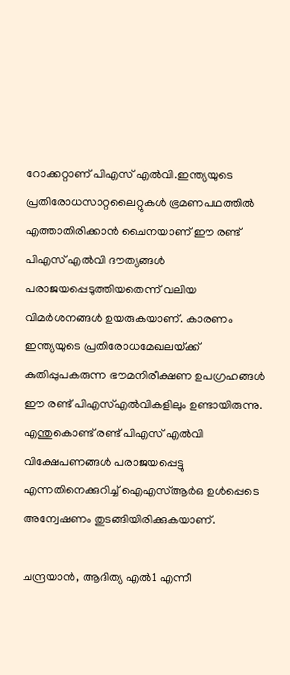റോക്കറ്റാണ് പിഎസ് എല്‍വി.ഇന്ത്യയുടെ പ്രതിരോധസാറ്റലൈറ്റുകള്‍ ഭ്രമണപഥത്തില്‍ എത്താതിരിക്കാന്‍ ചൈനയാണ് ഈ രണ്ട് പിഎസ്‍ എല്‍വി ദൗത്യങ്ങള്‍ പരാജയപ്പെടുത്തിയതെന്ന് വലിയ വിമര്‍ശനങ്ങള്‍ ഉയരുകയാണ്. കാരണം ഇന്ത്യയുടെ പ്രതിരോധമേഖലയ്‌ക്ക് കുതിപ്പുപകരുന്ന ഭൗമനിരീക്ഷണ ഉപഗ്രഹങ്ങള്‍ ഈ രണ്ട് പിഎസ്എല്‍വികളിലും ഉണ്ടായിരുന്നു. എന്തുകൊണ്ട് രണ്ട് പിഎസ് എല്‍വി വിക്ഷേപണങ്ങള്‍ പരാജയപ്പെട്ടു എന്നതിനെക്കുറിച്ച് ഐഎസ്ആര്‍ഒ ഉള്‍പ്പെടെ അന്വേഷണം തുടങ്ങിയിരിക്കുകയാണ്.

ചന്ദ്രയാന്‍, ആദിത്യ എല്‍1 എന്നീ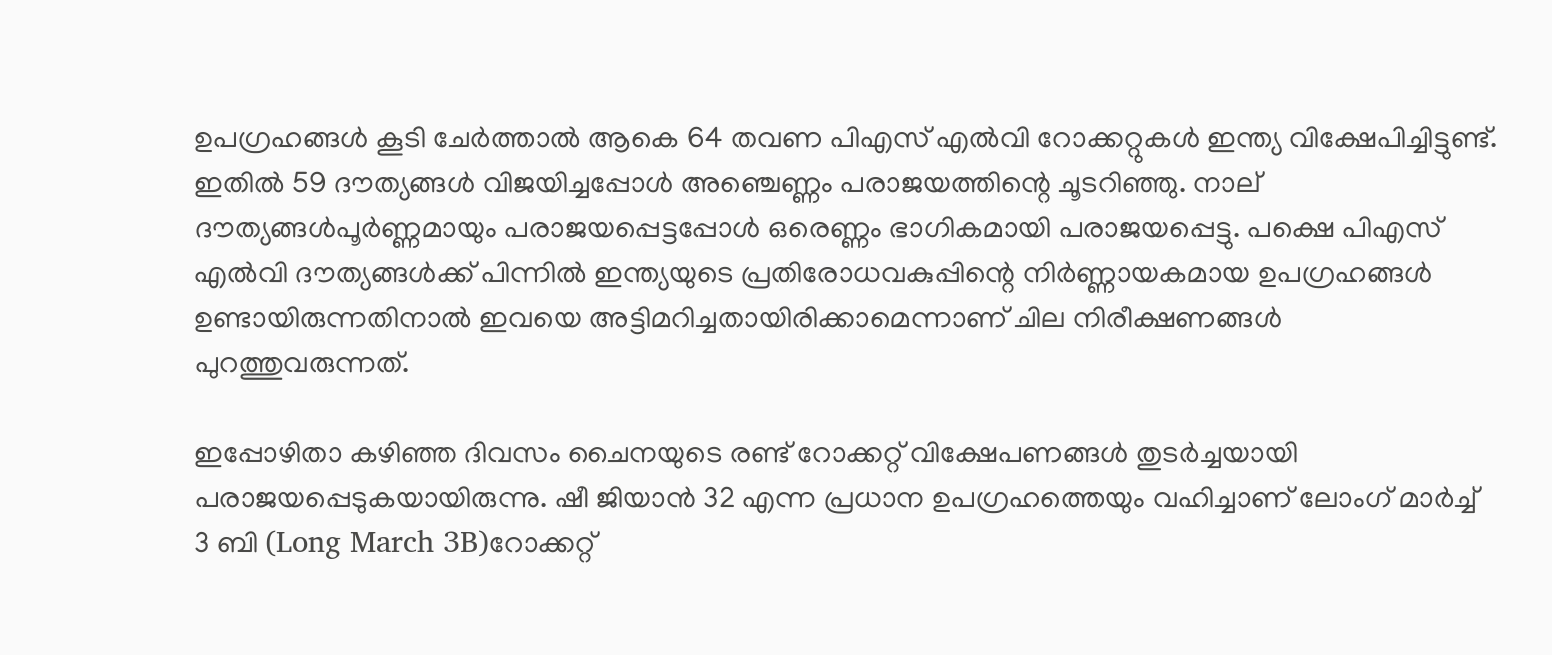ഉപഗ്രഹങ്ങള്‍ കൂടി ചേര്‍ത്താല്‍ ആകെ 64 തവണ പിഎസ് എല്‍വി റോക്കറ്റുകള്‍ ഇന്ത്യ വിക്ഷേപിച്ചിട്ടുണ്ട്. ഇതില്‍ 59 ദൗത്യങ്ങള്‍ വിജയിച്ചപ്പോള്‍ അഞ്ചെണ്ണം പരാജയത്തിന്റെ ചൂടറിഞ്ഞു. നാല് ദൗത്യങ്ങള്‍പൂര്‍ണ്ണമായും പരാജയപ്പെട്ടപ്പോള്‍ ഒരെണ്ണം ഭാഗികമായി പരാജയപ്പെട്ടു. പക്ഷെ പിഎസ് എല്‍വി ദൗത്യങ്ങള്‍ക്ക് പിന്നില്‍ ഇന്ത്യയുടെ പ്രതിരോധവകുപ്പിന്റെ നിര്‍ണ്ണായകമായ ഉപഗ്രഹങ്ങള്‍ ഉണ്ടായിരുന്നതിനാല്‍ ഇവയെ അട്ടിമറിച്ചതായിരിക്കാമെന്നാണ് ചില നിരീക്ഷണങ്ങള്‍ പുറത്തുവരുന്നത്.

ഇപ്പോഴിതാ കഴിഞ്ഞ ദിവസം ചൈനയുടെ രണ്ട് റോക്കറ്റ് വിക്ഷേപണങ്ങള്‍ തുടര്‍ച്ചയായി പരാജയപ്പെടുകയായിരുന്നു. ഷീ ജിയാന്‍ 32 എന്ന പ്രധാന ഉപഗ്രഹത്തെയും വഹിച്ചാണ് ലോംഗ് മാര്‍ച്ച് 3 ബി (Long March 3B)റോക്കറ്റ്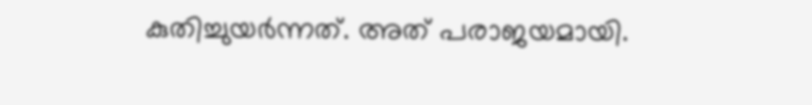കുതിച്ചുയര്‍ന്നത്. അത് പരാജയമായി.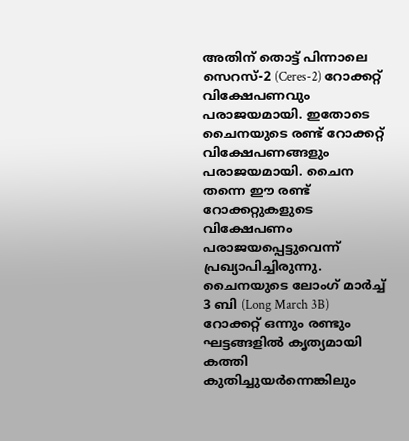അതിന് തൊട്ട് പിന്നാലെ സെറസ്-2 (Ceres-2) റോക്കറ്റ് വിക്ഷേപണവും  പരാജയമായി. ഇതോടെ ചൈനയുടെ രണ്ട് റോക്കറ്റ് വിക്ഷേപണങ്ങളും പരാജയമായി. ചൈന തന്നെ ഈ രണ്ട് റോക്കറ്റുകളുടെ വിക്ഷേപണം പരാജയപ്പെട്ടുവെന്ന് പ്രഖ്യാപിച്ചിരുന്നു. ചൈനയുടെ ലോംഗ് മാര്‍ച്ച് 3 ബി (Long March 3B) റോക്കറ്റ് ഒന്നും രണ്ടും ഘട്ടങ്ങളില്‍ കൃത്യമായി കത്തി കുതിച്ചുയര്‍ന്നെങ്കിലും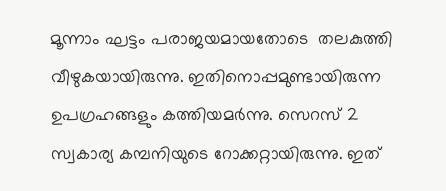മൂന്നാം ഘട്ടം പരാജയമായതോടെ  തലകുത്തി വീഴുകയായിരുന്നു. ഇതിനൊപ്പമുണ്ടായിരുന്ന ഉപഗ്രഹങ്ങളും കത്തിയമര്‍ന്നു. സെറസ് 2 സ്വകാര്യ കമ്പനിയുടെ റോക്കറ്റായിരുന്നു. ഇത്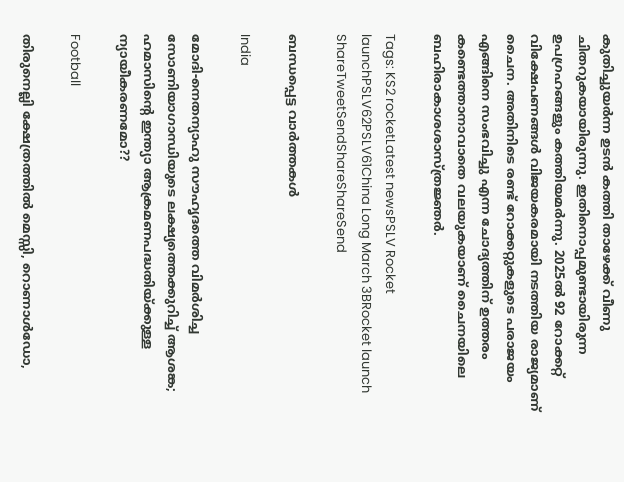കുതിച്ചുയര്‍ന്ന ഉടന്‍ കത്തി താഴേക്ക് വീണു ചിതറുകയായിരുന്നു. ഇതിനൊപ്പമുണ്ടായിരുന്ന ഉപഗ്രഹങ്ങളും കത്തിയമര്‍ന്നു. 2025ല്‍ 92 റോക്കറ്റ് വിക്ഷേപണങ്ങള്‍ വിജയകരമായി നടത്തിയ രാജ്യമാണ് ചൈന. അതിനിടെ രണ്ട് റോക്കറ്റുകളുടെ പരാജയം എങ്ങിനെ സംഭവിച്ചു എന്ന ചോദ്യത്തിന് ഉത്തരം കണ്ടെത്താനാവാതെ വലയുകയാണ് ചൈനയിലെ ബഹിരാകാശശാസ്ത്രജ്ഞര്‍.

Tags: KS2 rocketLatest newsPSLV Rocket launchPSLV62PSLV61China Long March 3BRocket launch
ShareTweetSendShareShareSend

ബന്ധപ്പെട്ട വാര്‍ത്തകള്‍

India

മോദി-നെതന്യാഹു സൗഹൃദത്തെ വിമര്‍ശിച്ച സോണിയാഗാന്ധിയുടെ ലക്ഷ്യത്തെക്കുറിച്ച് ആശങ്ക; ഹമാസിന്റെ ഇന്ത്യാ ആക്രമണപദ്ധതിയ്‌ക്കുള്ള ന്യായീകരണമോ??

Football

തിരുനെല്ലി ക്ഷേത്രത്തില്‍ മെസ്സി, റൊണാള്‍ഡോ,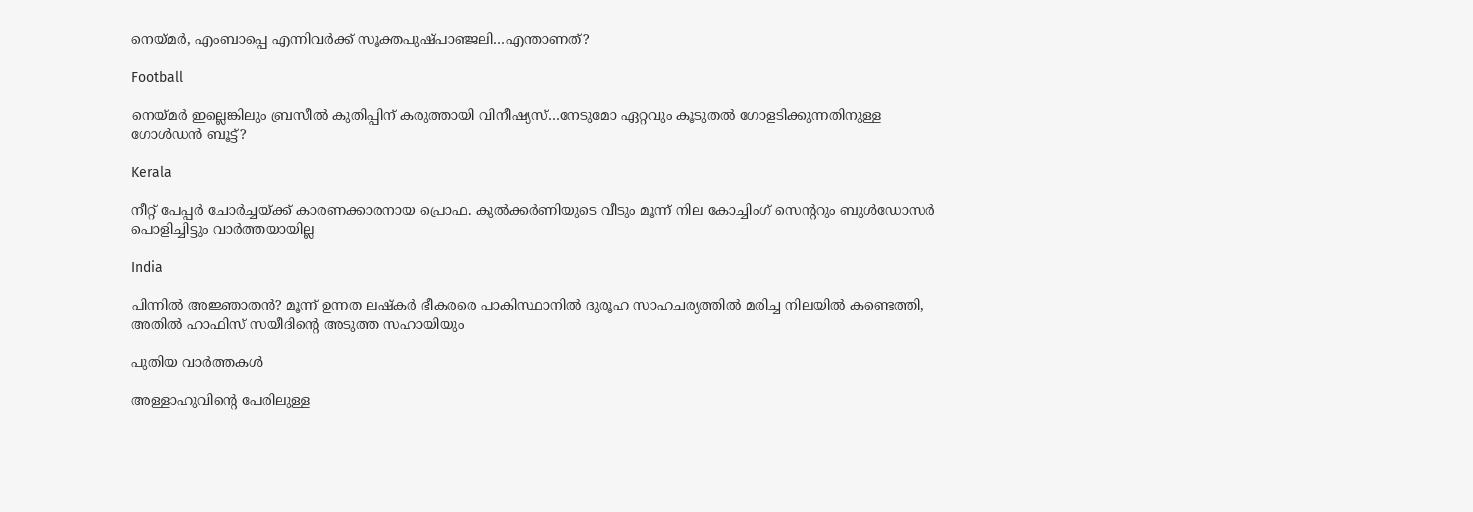നെയ്‌മര്‍, എംബാപ്പെ എന്നിവര്‍ക്ക് സൂക്തപുഷ്പാഞ്ജലി…എന്താണത്?

Football

നെയ്‌മര്‍ ഇല്ലെങ്കിലും ബ്രസീല്‍ കുതിപ്പിന് കരുത്തായി വിനീഷ്യസ്…നേടുമോ ഏറ്റവും കൂടുതല്‍ ഗോളടിക്കുന്നതിനുള്ള ഗോള്‍ഡന്‍ ബൂട്ട്?

Kerala

നീറ്റ് പേപ്പര്‍ ചോര്‍ച്ചയ്‌ക്ക് കാരണക്കാരനായ പ്രൊഫ. കുല്‍ക്കര്‍ണിയുടെ വീടും മൂന്ന് നില കോച്ചിംഗ് സെ‍ന്‍ററും ബുള്‍ഡോസര്‍ പൊളിച്ചിട്ടും വാര്‍ത്തയായില്ല

India

പിന്നില്‍ അജ്ഞാതന്‍? മൂന്ന് ഉന്നത ലഷ്‌കർ ഭീകരരെ പാകിസ്ഥാനിൽ ദുരൂഹ സാഹചര്യത്തിൽ മരിച്ച നിലയിൽ കണ്ടെത്തി, അതിൽ ഹാഫിസ് സയീദിന്റെ അടുത്ത സഹായിയും

പുതിയ വാര്‍ത്തകള്‍

അള്ളാഹുവിന്റെ പേരിലുള്ള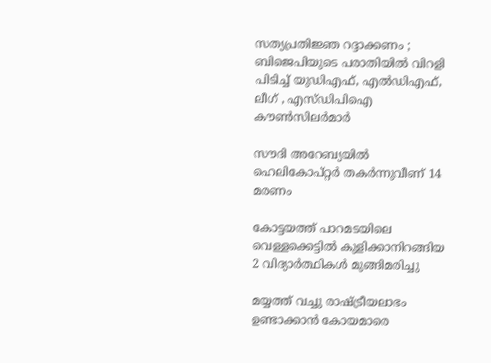സത്യപ്രതിജ്ഞ റദ്ദാക്കണം ; ബിജെപിയുടെ പരാതിയിൽ വിറളി പിടിച്ച് യുഡിഎഫ്, എൽഡിഎഫ്, ലീഗ് , എസ്ഡിപിഐ കൗൺസിലർമാർ

സൗദി അറേബ്യയില്‍ ഹെലികോപ്റ്റര്‍ തകര്‍ന്നുവീണ് 14 മരണം

കോട്ടയത്ത് പാറമടയിലെ വെള്ളക്കെട്ടില്‍ കുളിക്കാനിറങ്ങിയ 2 വിദ്യാര്‍ത്ഥികള്‍ മുങ്ങിമരിച്ചു

മയ്യത്ത് വച്ചു രാഷ്‌ട്രീയലാഭം ഉണ്ടാക്കാൻ കോയമാരെ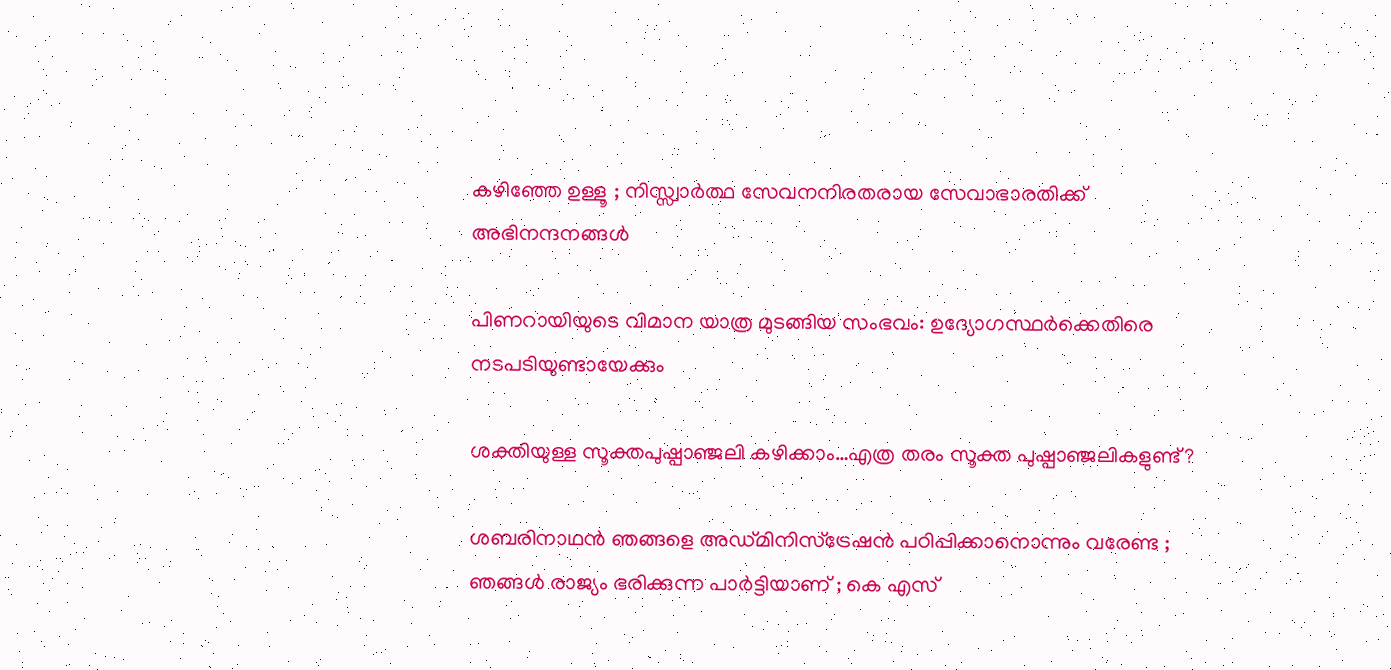കഴിഞ്ഞേ ഉള്ളൂ ; നിസ്സ്വാർത്ഥ സേവനനിരതരായ സേവാഭാരതിക്ക് അഭിനന്ദനങ്ങൾ

പിണറായിയുടെ വിമാന യാത്ര മുടങ്ങിയ സംഭവം: ഉദ്യോഗസ്ഥര്‍ക്കെതിരെ നടപടിയുണ്ടായേക്കും

ശക്തിയുള്ള സൂക്തപുഷ്പാഞ്ജലി കഴിക്കാം…എത്ര തരം സൂക്ത പുഷ്പാഞ്ജലികളുണ്ട്?

ശബരിനാഥൻ ഞങ്ങളെ അഡ്മിനിസ്‌ട്രേഷൻ പഠിപ്പിക്കാനൊന്നും വരേണ്ട ; ഞങ്ങൾ രാജ്യം ഭരിക്കുന്ന പാർട്ടിയാണ് ; കെ എസ്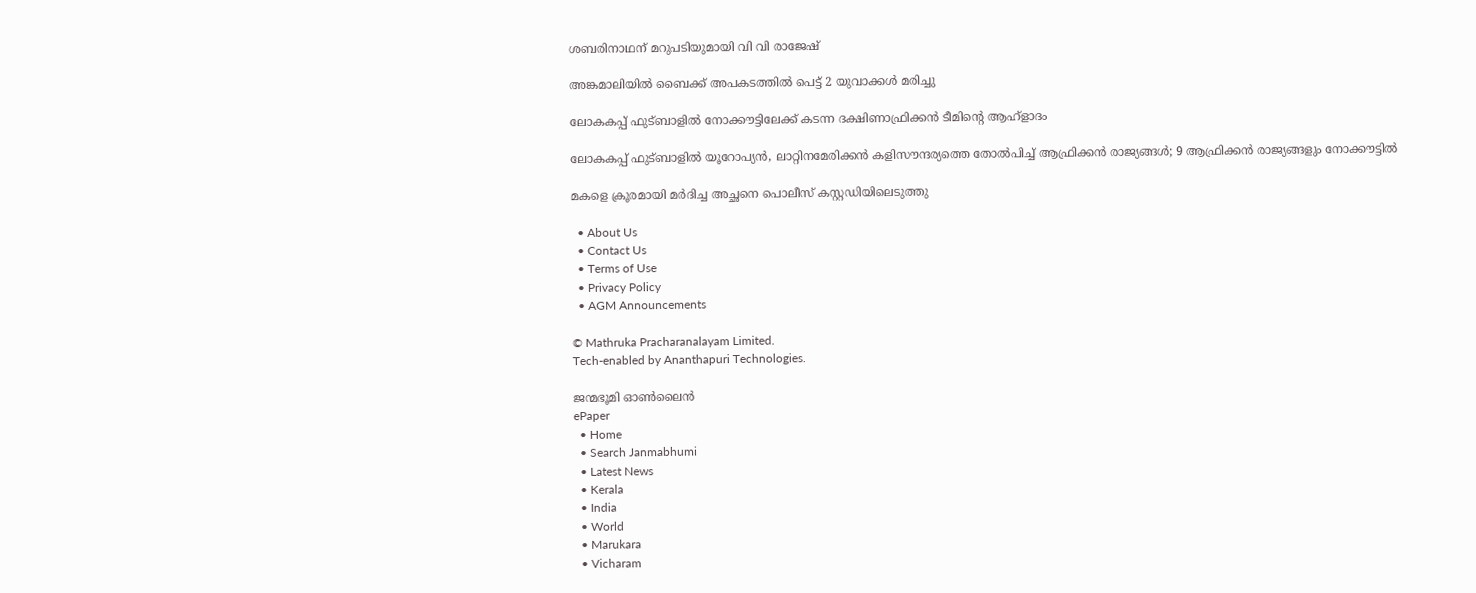ശബരിനാഥന് മറുപടിയുമായി വി വി രാജേഷ്

അങ്കമാലിയില്‍ ബൈക്ക് അപകടത്തില്‍ പെട്ട് 2 യുവാക്കള്‍ മരിച്ചു

ലോകകപ്പ് ഫുട്ബാളില്‍ നോക്കൗട്ടിലേക്ക് കടന്ന ദക്ഷിണാഫ്രിക്കന്‍ ടീമിന്‍റെ ആഹ്ളാദം

ലോകകപ്പ് ഫുട്ബാളില്‍ യൂറോപ്യന്‍, ലാറ്റിനമേരിക്കന്‍ കളിസൗന്ദര്യത്തെ തോല്‍പിച്ച് ആഫ്രിക്കന്‍ രാജ്യങ്ങള്‍; 9 ആഫ്രിക്കന്‍ രാജ്യങ്ങളും നോക്കൗട്ടില്‍

മകളെ ക്രൂരമായി മര്‍ദിച്ച അച്ഛനെ പൊലീസ് കസ്റ്റഡിയിലെടുത്തു

  • About Us
  • Contact Us
  • Terms of Use
  • Privacy Policy
  • AGM Announcements

© Mathruka Pracharanalayam Limited.
Tech-enabled by Ananthapuri Technologies.

ജന്മഭൂമി ഓണ്‍ലൈന്‍
ePaper
  • Home
  • Search Janmabhumi
  • Latest News
  • Kerala
  • India
  • World
  • Marukara
  • Vicharam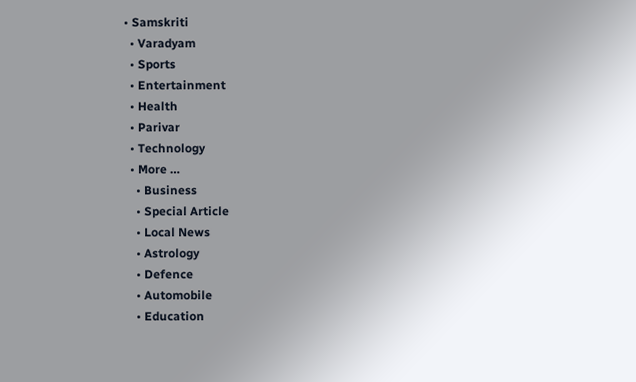• Samskriti
  • Varadyam
  • Sports
  • Entertainment
  • Health
  • Parivar
  • Technology
  • More …
    • Business
    • Special Article
    • Local News
    • Astrology
    • Defence
    • Automobile
    • Education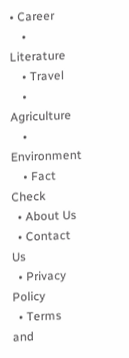• Career
    • Literature
    • Travel
    • Agriculture
    • Environment
    • Fact Check
  • About Us
  • Contact Us
  • Privacy Policy
  • Terms and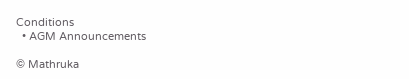Conditions
  • AGM Announcements

© Mathruka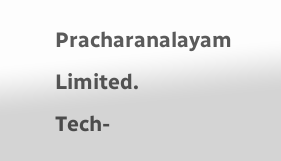Pracharanalayam Limited.
Tech-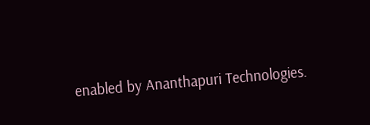enabled by Ananthapuri Technologies.